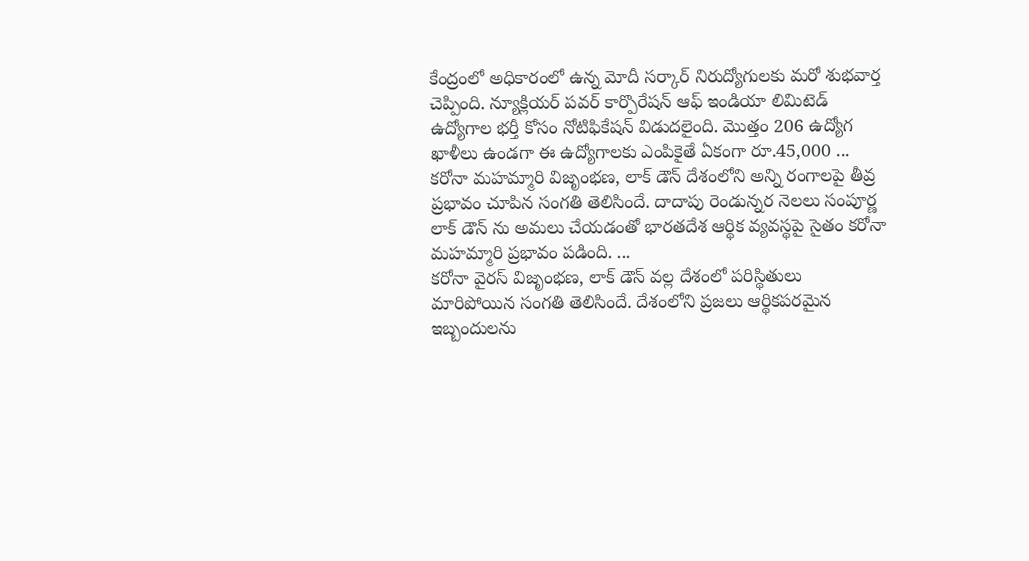కేంద్రంలో అధికారంలో ఉన్న మోదీ సర్కార్ నిరుద్యోగులకు మరో శుభవార్త చెప్పింది. న్యూక్లియర్ పవర్ కార్పొరేషన్ ఆఫ్ ఇండియా లిమిటెడ్ ఉద్యోగాల భర్తీ కోసం నోటిఫికేషన్ విడుదలైంది. మొత్తం 206 ఉద్యోగ ఖాళీలు ఉండగా ఈ ఉద్యోగాలకు ఎంపికైతే ఏకంగా రూ.45,000 ...
కరోనా మహమ్మారి విజృంభణ, లాక్ డౌన్ దేశంలోని అన్ని రంగాలపై తీవ్ర ప్రభావం చూపిన సంగతి తెలిసిందే. దాదాపు రెండున్నర నెలలు సంపూర్ణ లాక్ డౌన్ ను అమలు చేయడంతో భారతదేశ ఆర్థిక వ్యవస్థపై సైతం కరోనా మహమ్మారి ప్రభావం పడింది. ...
కరోనా వైరస్ విజృంభణ, లాక్ డౌన్ వల్ల దేశంలో పరిస్థితులు మారిపోయిన సంగతి తెలిసిందే. దేశంలోని ప్రజలు ఆర్థికపరమైన ఇబ్బందులను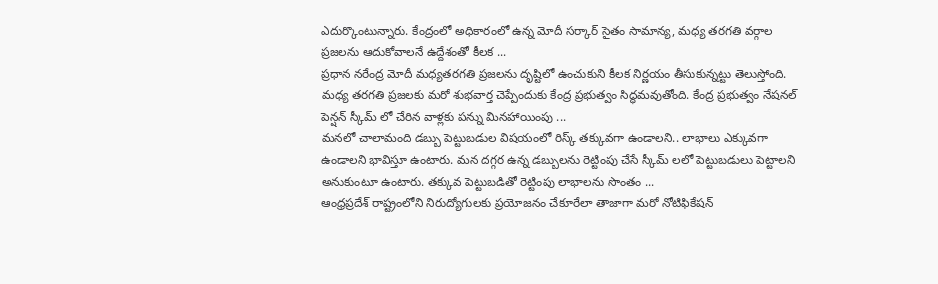ఎదుర్కొంటున్నారు. కేంద్రంలో అధికారంలో ఉన్న మోదీ సర్కార్ సైతం సామాన్య, మధ్య తరగతి వర్గాల ప్రజలను ఆదుకోవాలనే ఉద్దేశంతో కీలక ...
ప్రధాన నరేంద్ర మోదీ మధ్యతరగతి ప్రజలను దృష్టిలో ఉంచుకుని కీలక నిర్ణయం తీసుకున్నట్టు తెలుస్తోంది. మధ్య తరగతి ప్రజలకు మరో శుభవార్త చెప్పేందుకు కేంద్ర ప్రభుత్వం సిద్ధమవుతోంది. కేంద్ర ప్రభుత్వం నేషనల్ పెన్షన్ స్కీమ్ లో చేరిన వాళ్లకు పన్ను మినహాయింపు ...
మనలో చాలామంది డబ్బు పెట్టుబడుల విషయంలో రిస్క్ తక్కువగా ఉండాలని.. లాభాలు ఎక్కువగా ఉండాలని భావిస్తూ ఉంటారు. మన దగ్గర ఉన్న డబ్బులను రెట్టింపు చేసే స్కీమ్ లలో పెట్టుబడులు పెట్టాలని అనుకుంటూ ఉంటారు. తక్కువ పెట్టుబడితో రెట్టింపు లాభాలను సొంతం ...
ఆంధ్రప్రదేశ్ రాష్ట్రంలోని నిరుద్యోగులకు ప్రయోజనం చేకూరేలా తాజాగా మరో నోటిఫికేషన్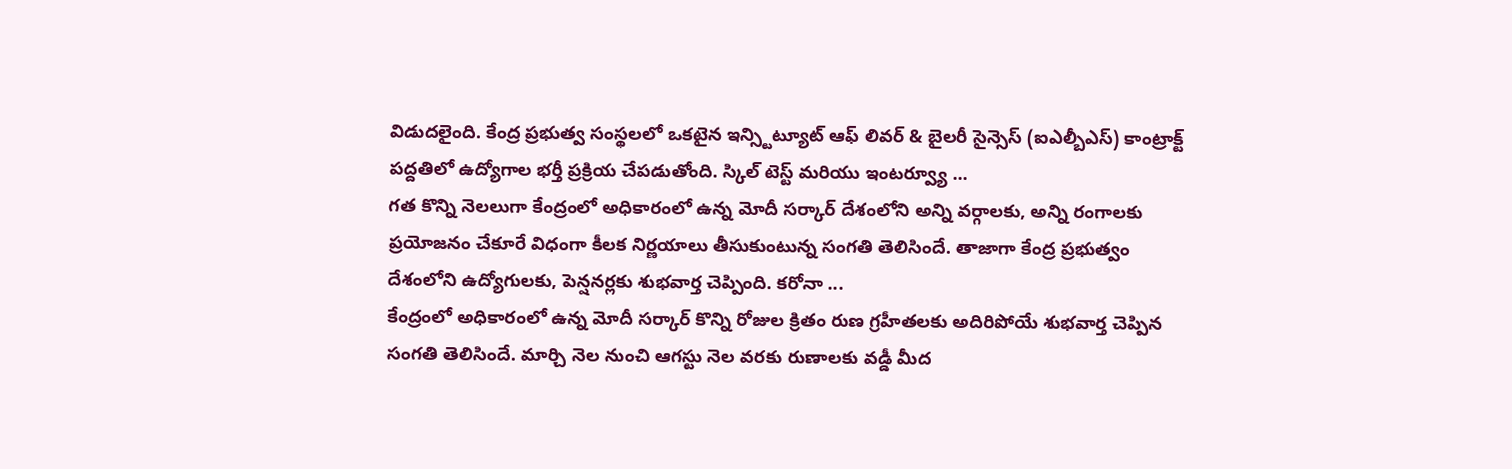విడుదలైంది. కేంద్ర ప్రభుత్వ సంస్థలలో ఒకటైన ఇన్స్టిట్యూట్ ఆఫ్ లివర్ & బైలరీ సైన్సెస్ (ఐఎల్బీఎస్) కాంట్రాక్ట్ పద్దతిలో ఉద్యోగాల భర్తీ ప్రక్రియ చేపడుతోంది. స్కిల్ టెస్ట్ మరియు ఇంటర్వ్యూ ...
గత కొన్ని నెలలుగా కేంద్రంలో అధికారంలో ఉన్న మోదీ సర్కార్ దేశంలోని అన్ని వర్గాలకు, అన్ని రంగాలకు ప్రయోజనం చేకూరే విధంగా కీలక నిర్ణయాలు తీసుకుంటున్న సంగతి తెలిసిందే. తాజాగా కేంద్ర ప్రభుత్వం దేశంలోని ఉద్యోగులకు, పెన్షనర్లకు శుభవార్త చెప్పింది. కరోనా ...
కేంద్రంలో అధికారంలో ఉన్న మోదీ సర్కార్ కొన్ని రోజుల క్రితం రుణ గ్రహీతలకు అదిరిపోయే శుభవార్త చెప్పిన సంగతి తెలిసిందే. మార్చి నెల నుంచి ఆగస్టు నెల వరకు రుణాలకు వడ్డీ మీద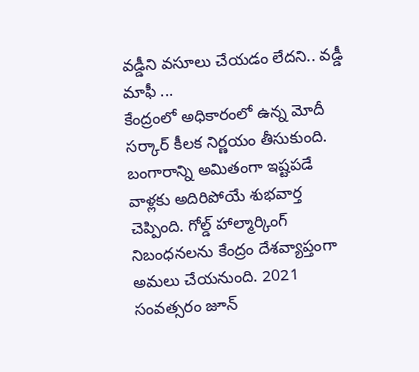వడ్డీని వసూలు చేయడం లేదని.. వడ్డీ మాఫీ ...
కేంద్రంలో అధికారంలో ఉన్న మోదీ సర్కార్ కీలక నిర్ణయం తీసుకుంది. బంగారాన్ని అమితంగా ఇష్టపడే వాళ్లకు అదిరిపోయే శుభవార్త చెప్పింది. గోల్డ్ హాల్మార్కింగ్ నిబంధనలను కేంద్రం దేశవ్యాప్తంగా అమలు చేయనుంది. 2021 సంవత్సరం జూన్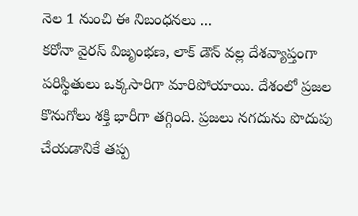నెల 1 నుంచి ఈ నిబంధనలు ...
కరోనా వైరస్ విజృంభణ, లాక్ డౌన్ వల్ల దేశవ్యాప్తంగా పరిస్థితులు ఒక్కసారిగా మారిపోయాయి. దేశంలో ప్రజల కొనుగోలు శక్తి భారీగా తగ్గింది. ప్రజలు నగదును పొదుపు చేయడానికే తప్ప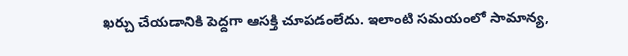ఖర్చు చేయడానికి పెద్దగా ఆసక్తి చూపడంలేదు. ఇలాంటి సమయంలో సామాన్య,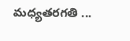మధ్యతరగతి ...